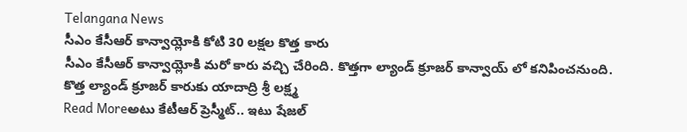Telangana News
సీఎం కేసీఆర్ కాన్వాయ్లోకి కోటి 30 లక్షల కొత్త కారు
సీఎం కేసీఆర్ కాన్వాయ్లోకి మరో కారు వచ్చి చేరింది. కొత్తగా ల్యాండ్ క్రూజర్ కాన్వాయ్ లో కనిపించనుంది. కొత్త ల్యాండ్ క్రూజర్ కారుకు యాదాద్రి శ్రీ లక్ష్మ
Read Moreఅటు కేటీఆర్ ప్రెస్మీట్.. ఇటు షేజల్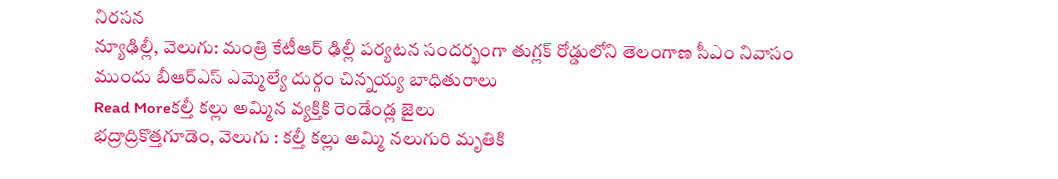నిరసన
న్యూఢిల్లీ, వెలుగు: మంత్రి కేటీఆర్ ఢిల్లీ పర్యటన సందర్భంగా తుగ్లక్ రోడ్డులోని తెలంగాణ సీఎం నివాసం ముందు బీఆర్ఎస్ ఎమ్మెల్యే దుర్గం చిన్నయ్య బాధితురాలు
Read Moreకల్తీ కల్లు అమ్మిన వ్యక్తికి రెండేండ్ల జైలు
భద్రాద్రికొత్తగూడెం, వెలుగు : కల్తీ కల్లు అమ్మి నలుగురి మృతికి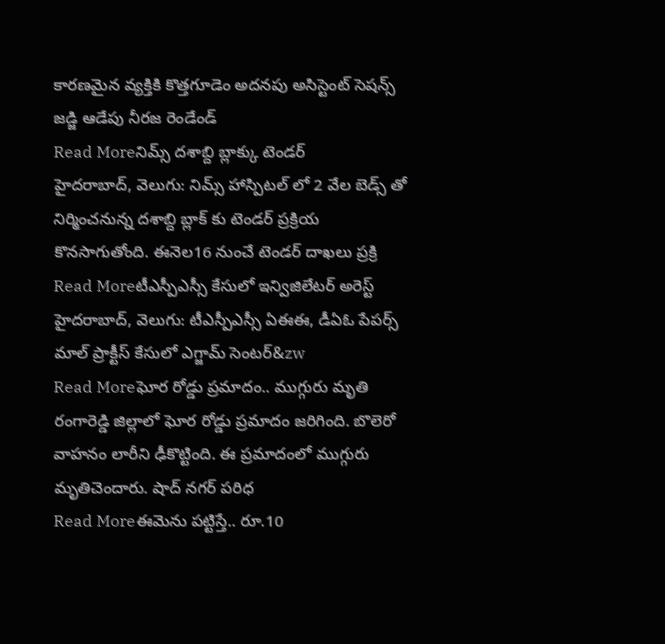కారణమైన వ్యక్తికి కొత్తగూడెం అదనపు అసిస్టెంట్ సెషన్స్ జడ్జి ఆడేపు నీరజ రెండేండ్
Read Moreనిమ్స్ దశాబ్ది బ్లాక్కు టెండర్
హైదరాబాద్, వెలుగు: నిమ్స్ హాస్పిటల్ లో 2 వేల బెడ్స్ తో నిర్మించనున్న దశాబ్ది బ్లాక్ కు టెండర్ ప్రక్రియ కొనసాగుతోంది. ఈనెల16 నుంచే టెండర్ దాఖలు ప్రక్రి
Read Moreటీఎస్పీఎస్సీ కేసులో ఇన్విజిలేటర్ అరెస్ట్
హైదరాబాద్, వెలుగు: టీఎస్పీఎస్సీ ఏఈఈ, డీఏఓ పేపర్స్ మాల్ ప్రాక్టీస్ కేసులో ఎగ్జామ్ సెంటర్&zw
Read Moreఘోర రోడ్డు ప్రమాదం.. ముగ్గురు మృతి
రంగారెడ్డి జిల్లాలో ఘోర రోడ్డు ప్రమాదం జరిగింది. బొలెరో వాహనం లారీని ఢీకొట్టింది. ఈ ప్రమాదంలో ముగ్గురు మృతిచెందారు. షాద్ నగర్ పరిధ
Read Moreఈమెను పట్టిస్తే.. రూ.10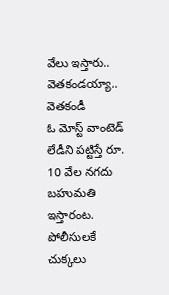వేలు ఇస్తారు.. వెతకండయ్యా.. వెతకండీ
ఓ మోస్ట్ వాంటెడ్ లేడీని పట్టిస్తే రూ. 10 వేల నగదు బహుమతి ఇస్తారంట. పోలీసులకే చుక్కలు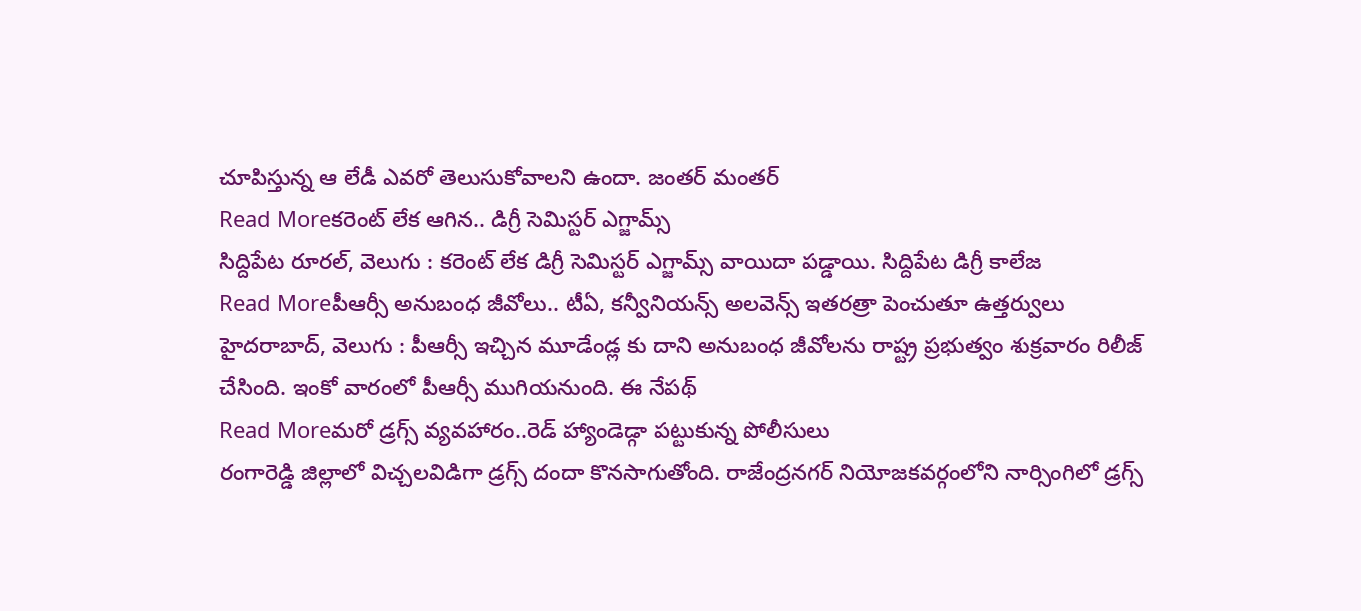చూపిస్తున్న ఆ లేడీ ఎవరో తెలుసుకోవాలని ఉందా. జంతర్ మంతర్
Read Moreకరెంట్ లేక ఆగిన.. డిగ్రీ సెమిస్టర్ ఎగ్జామ్స్
సిద్దిపేట రూరల్, వెలుగు : కరెంట్ లేక డిగ్రీ సెమిస్టర్ ఎగ్జామ్స్ వాయిదా పడ్డాయి. సిద్దిపేట డిగ్రీ కాలేజ
Read Moreపీఆర్సీ అనుబంధ జీవోలు.. టీఏ, కన్వీనియన్స్ అలవెన్స్ ఇతరత్రా పెంచుతూ ఉత్తర్వులు
హైదరాబాద్, వెలుగు : పీఆర్సీ ఇచ్చిన మూడేండ్ల కు దాని అనుబంధ జీవోలను రాష్ట్ర ప్రభుత్వం శుక్రవారం రిలీజ్ చేసింది. ఇంకో వారంలో పీఆర్సీ ముగియనుంది. ఈ నేపథ్
Read Moreమరో డ్రగ్స్ వ్యవహారం..రెడ్ హ్యాండెడ్గా పట్టుకున్న పోలీసులు
రంగారెడ్డి జిల్లాలో విచ్చలవిడిగా డ్రగ్స్ దందా కొనసాగుతోంది. రాజేంద్రనగర్ నియోజకవర్గంలోని నార్సింగిలో డ్రగ్స్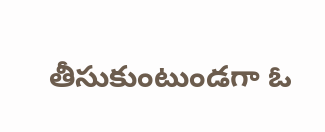తీసుకుంటుండగా ఓ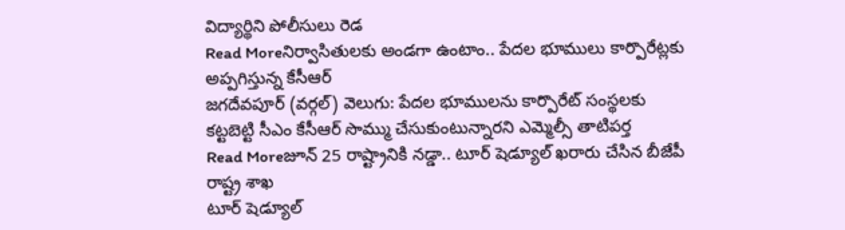విద్యార్థిని పోలీసులు రెడ
Read Moreనిర్వాసితులకు అండగా ఉంటాం.. పేదల భూములు కార్పొరేట్లకు అప్పగిస్తున్న కేసీఆర్
జగదేవపూర్ (వర్గల్) వెలుగు: పేదల భూములను కార్పొరేట్ సంస్థలకు కట్టబెట్టి సీఎం కేసీఆర్ సొమ్ము చేసుకుంటున్నారని ఎమ్మెల్సీ తాటిపర్త
Read Moreజూన్ 25 రాష్ట్రానికి నడ్డా.. టూర్ షెడ్యూల్ ఖరారు చేసిన బీజేపీ రాష్ట్ర శాఖ
టూర్ షెడ్యూల్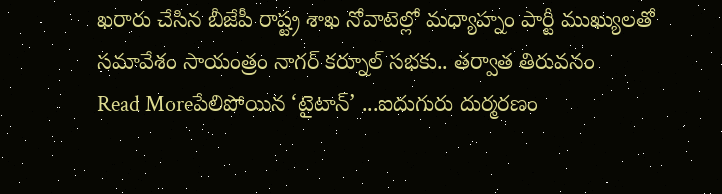ఖరారు చేసిన బీజేపీ రాష్ట్ర శాఖ నోవాటెల్లో మధ్యాహ్నం పార్టీ ముఖ్యులతో సమావేశం సాయంత్రం నాగర్ కర్నూల్ సభకు.. తర్వాత తిరువనం
Read Moreపేలిపోయిన ‘టైటాన్’ ...ఐదుగురు దుర్మరణం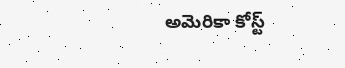అమెరికా కోస్ట్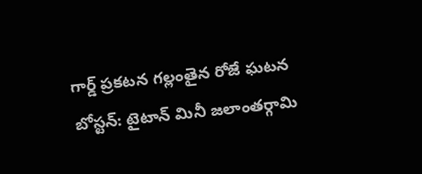గార్డ్ ప్రకటన గల్లంతైన రోజే ఘటన బోస్టన్: టైటాన్ మినీ జలాంతర్గామి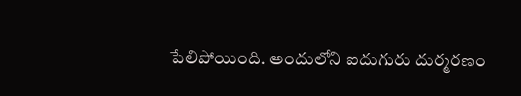పేలిపోయింది. అందులోని ఐదుగురు దుర్మరణం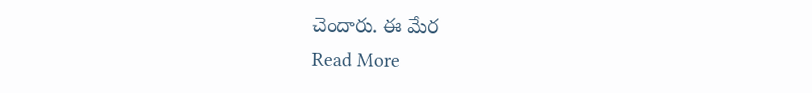చెందారు. ఈ మేర
Read More